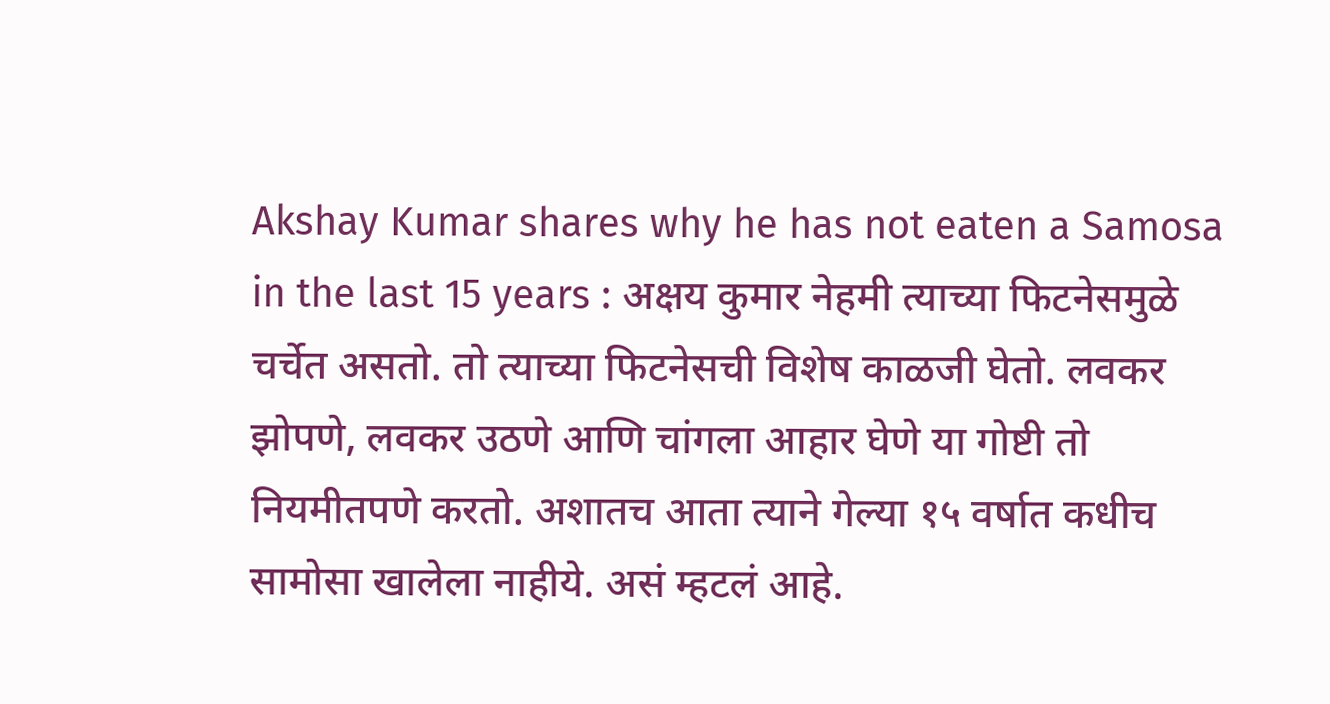Akshay Kumar shares why he has not eaten a Samosa in the last 15 years : अक्षय कुमार नेहमी त्याच्या फिटनेसमुळे चर्चेत असतो. तो त्याच्या फिटनेसची विशेष काळजी घेतो. लवकर झोपणे, लवकर उठणे आणि चांगला आहार घेणे या गोष्टी तो नियमीतपणे करतो. अशातच आता त्याने गेल्या १५ वर्षात कधीच सामोसा खालेला नाहीये. असं म्हटलं आहे.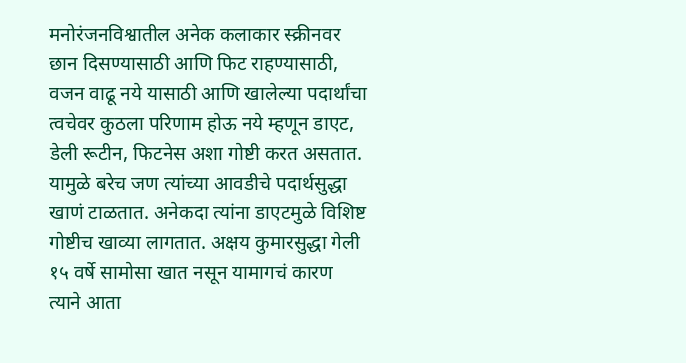मनोरंजनविश्वातील अनेक कलाकार स्क्रीनवर छान दिसण्यासाठी आणि फिट राहण्यासाठी, वजन वाढू नये यासाठी आणि खालेल्या पदार्थांचा त्वचेवर कुठला परिणाम होऊ नये म्हणून डाएट, डेली रूटीन, फिटनेस अशा गोष्टी करत असतात. यामुळे बरेच जण त्यांच्या आवडीचे पदार्थसुद्धा खाणं टाळतात. अनेकदा त्यांना डाएटमुळे विशिष्ट गोष्टीच खाव्या लागतात. अक्षय कुमारसुद्धा गेली १५ वर्षे सामोसा खात नसून यामागचं कारण त्याने आता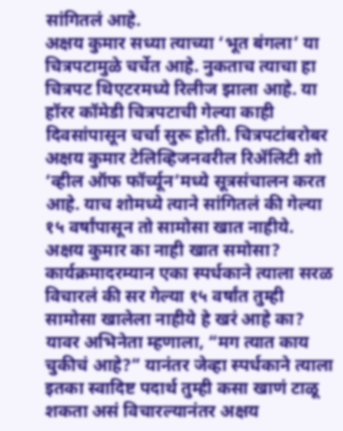सांगितलं आहे.
अक्षय कुमार सध्या त्याच्या ‘भूत बंगला’ या चित्रपटामुळे चर्चेत आहे. नुकताच त्याचा हा चित्रपट थिएटरमध्ये रिलीज झाला आहे. या हॉरर कॉमेडी चित्रपटाची गेल्या काही दिवसांपासून चर्चा सुरू होती. चित्रपटांबरोबर अक्षय कुमार टेलिव्हिजनवरील रिॲलिटी शो ‘व्हील ऑफ फॉर्च्यून’मध्ये सूत्रसंचालन करत आहे. याच शोमध्ये त्याने सांगितलं की गेल्या १५ वर्षांपासून तो सामोसा खात नाहीये.
अक्षय कुमार का नाही खात समोसा?
कार्यक्रमादरम्यान एका स्पर्धकाने त्याला सरळ विचारलं की सर गेल्या १५ वर्षांत तुम्ही सामोसा खालेला नाहीये हे खरं आहे का? यावर अभिनेता म्हणाला, “मग त्यात काय चुकीचं आहे?” यानंतर जेव्हा स्पर्धकाने त्याला इतका स्वादिष्ट पदार्थ तुम्ही कसा खाणं टाळू शकता असं विचारल्यानंतर अक्षय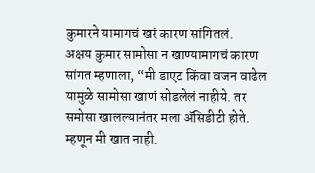कुमारने यामागचं खरं कारण सांगितलं.
अक्षय कुमार सामोसा न खाण्यामागचं कारण सांगत म्हणाला, “मी डाएट किंवा वजन वाढेल यामुळे सामोसा खाणं सोडलेलं नाहीये. तर समोसा खालल्यानंतर मला ॲसिडीटी होते. म्हणून मी खात नाही.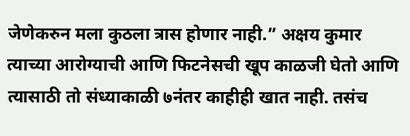जेणेकरुन मला कुठला त्रास होणार नाही.” अक्षय कुमार त्याच्या आरोग्याची आणि फिटनेसची खूप काळजी घेतो आणि त्यासाठी तो संध्याकाळी ७नंतर काहीही खात नाही. तसंच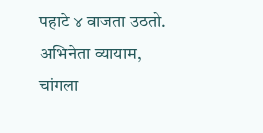पहाटे ४ वाजता उठतो. अभिनेता व्यायाम, चांगला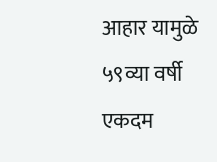आहार यामुळे ५९व्या वर्षी एकदम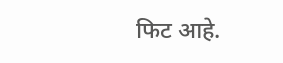फिट आहे.